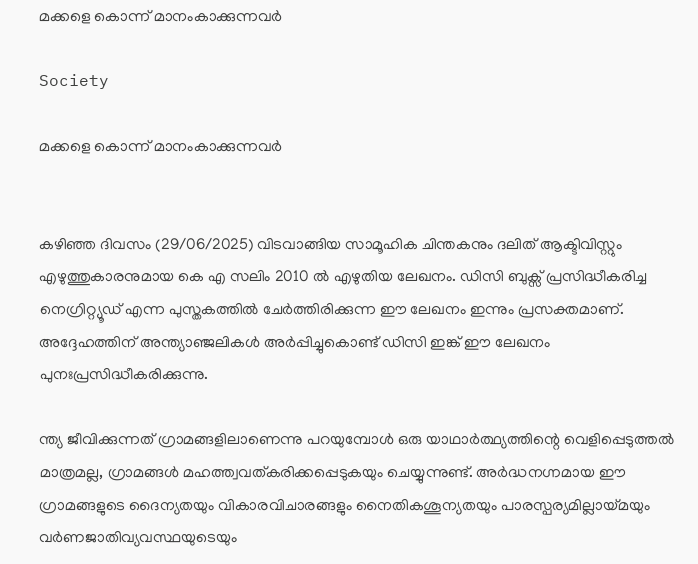മക്കളെ കൊന്ന് മാനംകാക്കുന്നവർ

Society

മക്കളെ കൊന്ന് മാനംകാക്കുന്നവർ


കഴിഞ്ഞ ദിവസം (29/06/2025) വിടവാങ്ങിയ സാമൂഹിക ചിന്തകനും ദലിത് ആക്ടിവിസ്റ്റും എഴുത്തുകാരനുമായ കെ എ സലിം 2010 ല്‍ എഴുതിയ ലേഖനം. ഡിസി ബുക്സ് പ്രസിദ്ധീകരിച്ച നെഗ്രിറ്റ്യൂഡ് എന്ന പുസ്തകത്തില്‍ ചേര്‍ത്തിരിക്കുന്ന ഈ ലേഖനം ഇന്നും പ്രസക്തമാണ്. അദ്ദേഹത്തിന് അന്ത്യാഞ്ജലികള്‍ അര്‍പ്പിച്ചുകൊണ്ട് ഡിസി ഇങ്ക് ഈ ലേഖനം പുനഃപ്രസിദ്ധീകരിക്കുന്നു.

ന്ത്യ ജീവിക്കുന്നത് ഗ്രാമങ്ങളിലാണെന്നു പറയുമ്പോൾ ഒരു യാഥാർത്ഥ്യത്തിന്റെ വെളിപ്പെടുത്തൽ മാത്രമല്ല, ഗ്രാമങ്ങൾ മഹത്ത്വവത്കരിക്കപ്പെടുകയും ചെയ്യുന്നുണ്ട്. അർദ്ധനഗ്നമായ ഈ ഗ്രാമങ്ങളുടെ ദൈന്യതയും വികാരവിചാരങ്ങളും നൈതികശൂന്യതയും പാരസ്പര്യമില്ലായ്മയും വർണജാതിവ്യവസ്ഥയുടെയും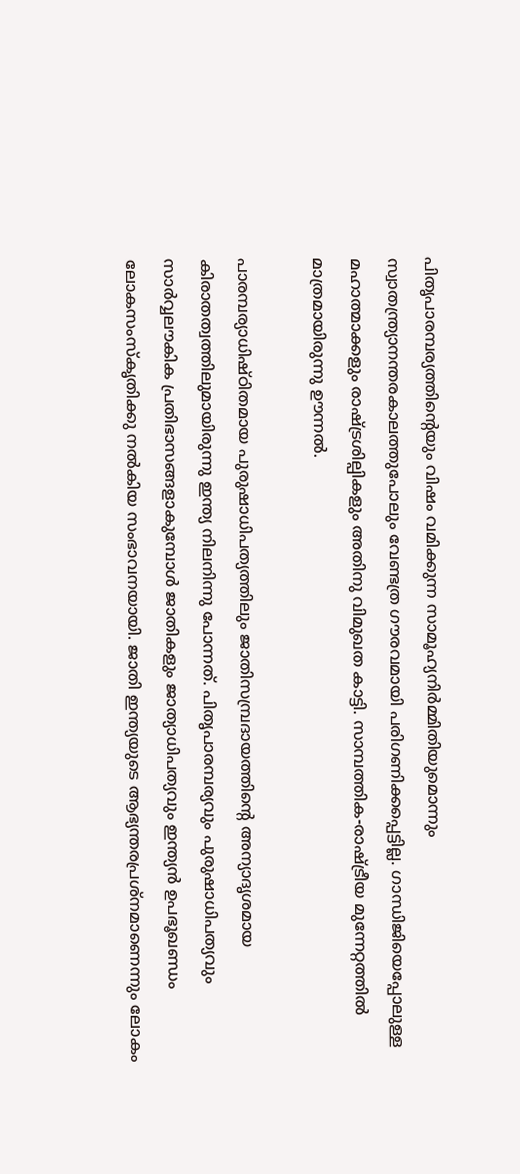പിതൃപാരമ്പര്യത്തിന്റെയും വിഷം വമിക്കുന്ന സാമൂഹ്യനിർമ്മിതിയുമൊന്നും സ്വാതന്ത്ര്യാനന്തരകാലത്തുപോലും വേണ്ടത്ര ഗൗരവമായി പരിഗണിക്കപ്പെട്ടില്ല. ഗാന്ധിജിയെപ്പോലുള്ള മഹാത്മാക്കളും രാഷ്ട്രശില്പികളും അതിനു വിമുഖത കാട്ടി. സാമ്പത്തിക-രാഷ്ട്രീയ മുന്നേറ്റത്തിൽ മാത്രമായിരുന്നു ഊന്നൽ.

പാരമ്പര്യാധിഷ്ഠിതമായ പുരുഷാധിപത്യത്തിലും ജാതിസമ്പ്രദായത്തിന്റെ അന്യാദൃശമായ കിരാതത്വത്തിലുമായിരുന്നു ഇന്ത്യ നിലനിന്നു പോന്നത്. പിതൃപാരമ്പര്യവും പുരുഷാധിപത്യവും സാർവ്വലൗകിക പ്രതിഭാസങ്ങളാകുമ്പോൾ ജാതികളും ജാത്യാധിപത്യവും ഇന്ത്യൻ ഉപഭൂഖണ്ഡം ലോകസംസ്‌കൃതിക്കു നല്‍കിയ സംഭാവനയായി. ജാതി ഇന്ത്യയുടെ ആഭ്യന്തരപ്രശ്‌നമാണെന്നും ലോകം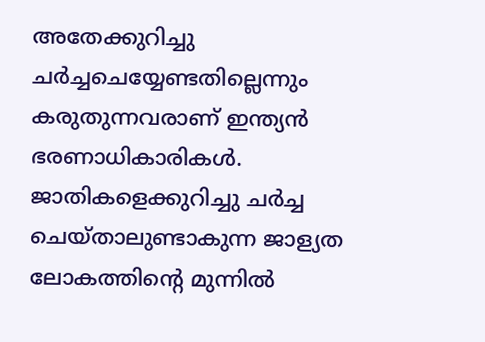അതേക്കുറിച്ചു ചർച്ചചെയ്യേണ്ടതില്ലെന്നും കരുതുന്നവരാണ് ഇന്ത്യൻ ഭരണാധികാരികൾ. ജാതികളെക്കുറിച്ചു ചർച്ച ചെയ്താലുണ്ടാകുന്ന ജാള്യത ലോകത്തിന്റെ മുന്നിൽ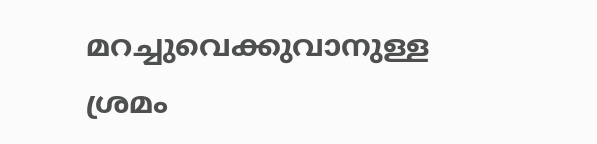മറച്ചുവെക്കുവാനുള്ള ശ്രമം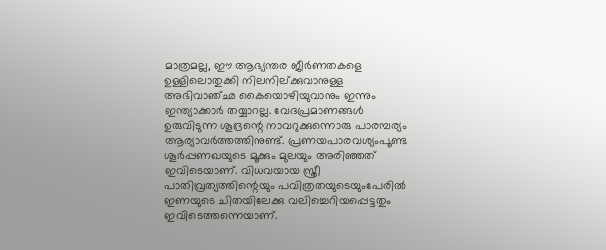മാത്രമല്ല, ഈ ആഭ്യന്തര ജീർണതകളെ ഉള്ളിലൊതുക്കി നിലനില്ക്കുവാനുള്ള അഭിവാഞ്ഛ കൈയൊഴിയുവാനും ഇന്നും ഇന്ത്യാക്കാർ തയ്യാറല്ല. വേദപ്രമാണങ്ങൾ ഉരുവിടുന്ന ശൂദ്രന്റെ നാവറുക്കുന്നൊരു പാരമ്പര്യം ആര്യാവർത്തത്തിനുണ്ട്. പ്രണയപാരവശ്യംപൂണ്ട ശൂർപ്പണഖയുടെ മൂക്കും മുലയും അരിഞ്ഞത് ഇവിടെയാണ്. വിധവയായ സ്ത്രീ പാതിവ്രത്യത്തിന്റെയും പവിത്രതയുടെയുംപേരിൽ ഇണയുടെ ചിതയിലേക്കു വലിച്ചെറിയപ്പെട്ടതും ഇവിടെത്തന്നെയാണ്.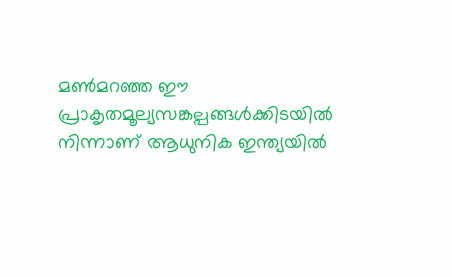മൺമറഞ്ഞ ഈ പ്രാകൃതമൂല്യസങ്കല്പങ്ങൾക്കിടയിൽ നിന്നാണ് ആധുനിക ഇന്ത്യയിൽ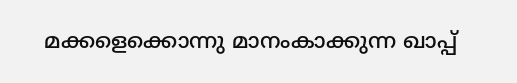മക്കളെക്കൊന്നു മാനംകാക്കുന്ന ഖാപ്പ്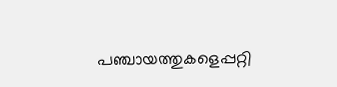പഞ്ചായത്തുകളെപ്പറ്റി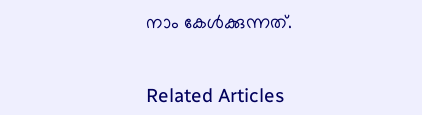നാം കേൾക്കുന്നത്.


Related Articles